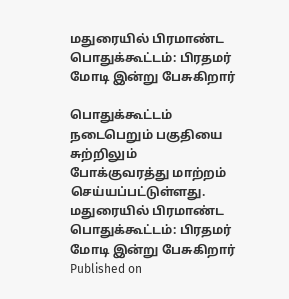மதுரையில் பிரமாண்ட பொதுக்கூட்டம்: பிரதமர் மோடி இன்று பேசுகிறார்

பொதுக்கூட்டம் நடைபெறும் பகுதியை சுற்றிலும் போக்குவரத்து மாற்றம் செய்யப்பட்டுள்ளது.
மதுரையில் பிரமாண்ட பொதுக்கூட்டம்: பிரதமர் மோடி இன்று பேசுகிறார்
Published on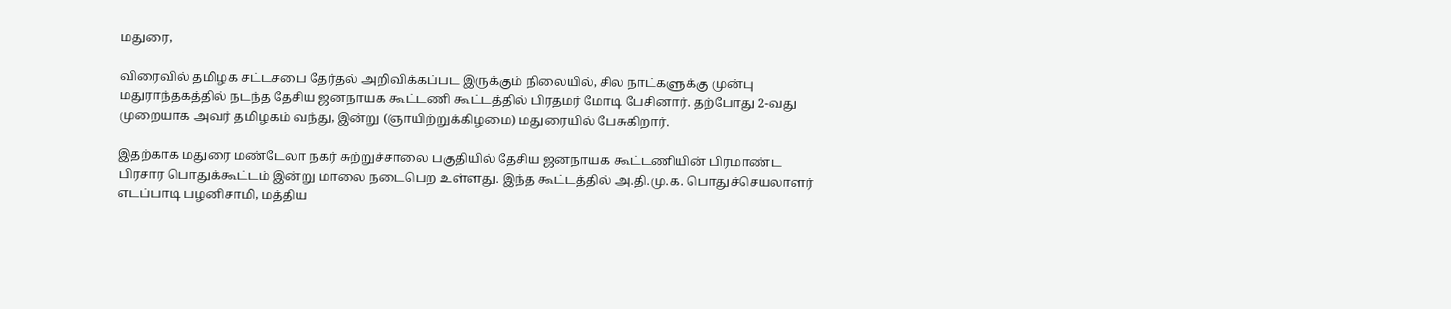மதுரை,

விரைவில் தமிழக சட்டசபை தேர்தல் அறிவிக்கப்பட இருக்கும் நிலையில், சில நாட்களுக்கு முன்பு மதுராந்தகத்தில் நடந்த தேசிய ஜனநாயக கூட்டணி கூட்டத்தில் பிரதமர் மோடி பேசினார். தற்போது 2-வது முறையாக அவர் தமிழகம் வந்து, இன்று (ஞாயிற்றுக்கிழமை) மதுரையில் பேசுகிறார்.

இதற்காக மதுரை மண்டேலா நகர் சுற்றுச்சாலை பகுதியில் தேசிய ஜனநாயக கூட்டணியின் பிரமாண்ட பிரசார பொதுக்கூட்டம் இன்று மாலை நடைபெற உள்ளது. இந்த கூட்டத்தில் அ.தி.மு.க. பொதுச்செயலாளர் எடப்பாடி பழனிசாமி, மத்திய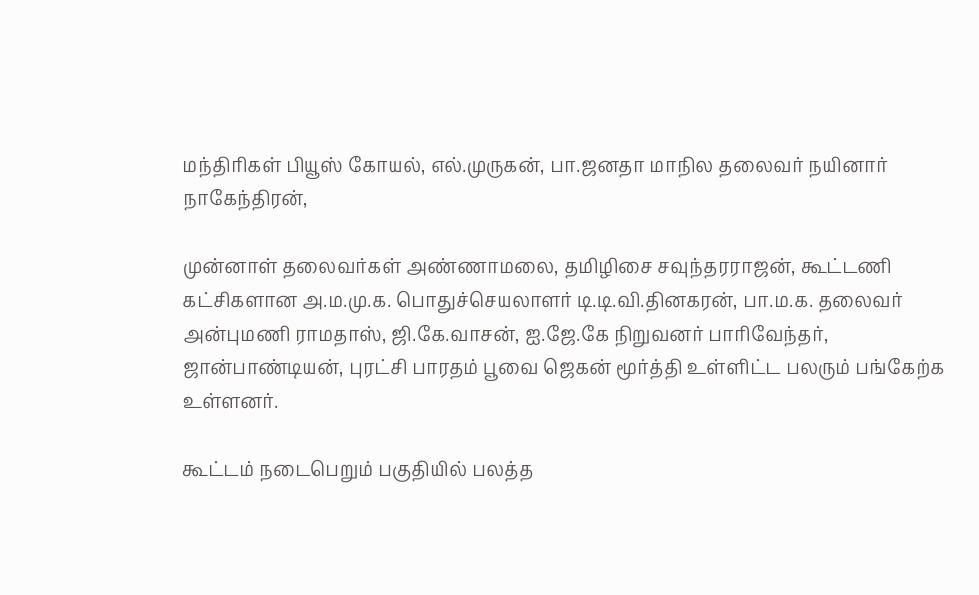மந்திரிகள் பியூஸ் கோயல், எல்.முருகன், பா.ஜனதா மாநில தலைவர் நயினார் நாகேந்திரன்,

முன்னாள் தலைவர்கள் அண்ணாமலை, தமிழிசை சவுந்தரராஜன், கூட்டணி கட்சிகளான அ.ம.மு.க. பொதுச்செயலாளர் டி.டி.வி.தினகரன், பா.ம.க. தலைவர் அன்புமணி ராமதாஸ், ஜி.கே.வாசன், ஐ.ஜே.கே நிறுவனர் பாரிவேந்தர், ஜான்பாண்டியன், புரட்சி பாரதம் பூவை ஜெகன் மூர்த்தி உள்ளிட்ட பலரும் பங்கேற்க உள்ளனர்.

கூட்டம் நடைபெறும் பகுதியில் பலத்த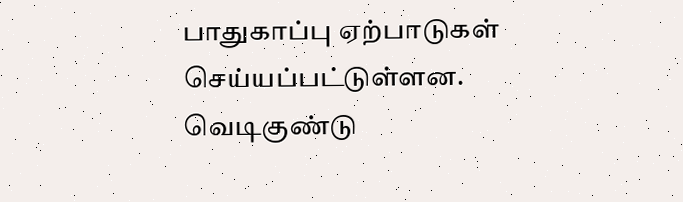பாதுகாப்பு ஏற்பாடுகள் செய்யப்பட்டுள்ளன. வெடிகுண்டு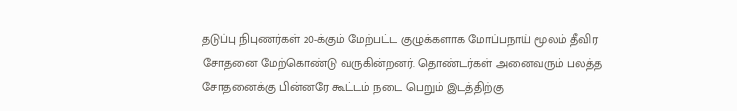தடுப்பு நிபுணர்கள் 20-க்கும் மேற்பட்ட குழுக்களாக மோப்பநாய் மூலம் தீவிர சோதனை மேற்கொண்டு வருகின்றனர். தொண்டர்கள் அனைவரும் பலத்த சோதனைக்கு பின்னரே கூட்டம் நடை பெறும் இடத்திற்கு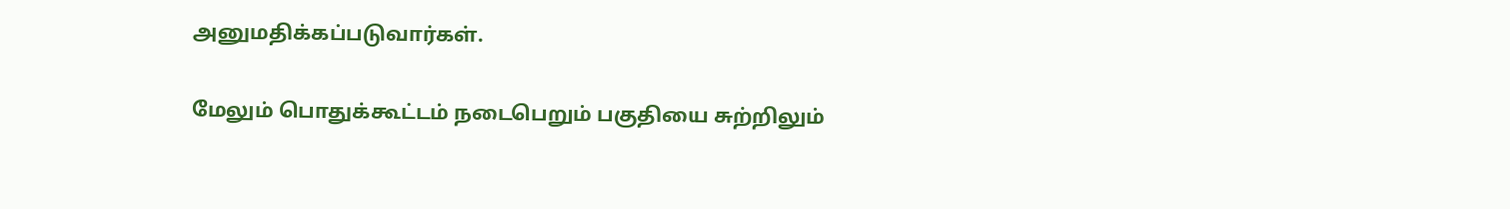அனுமதிக்கப்படுவார்கள்.

மேலும் பொதுக்கூட்டம் நடைபெறும் பகுதியை சுற்றிலும்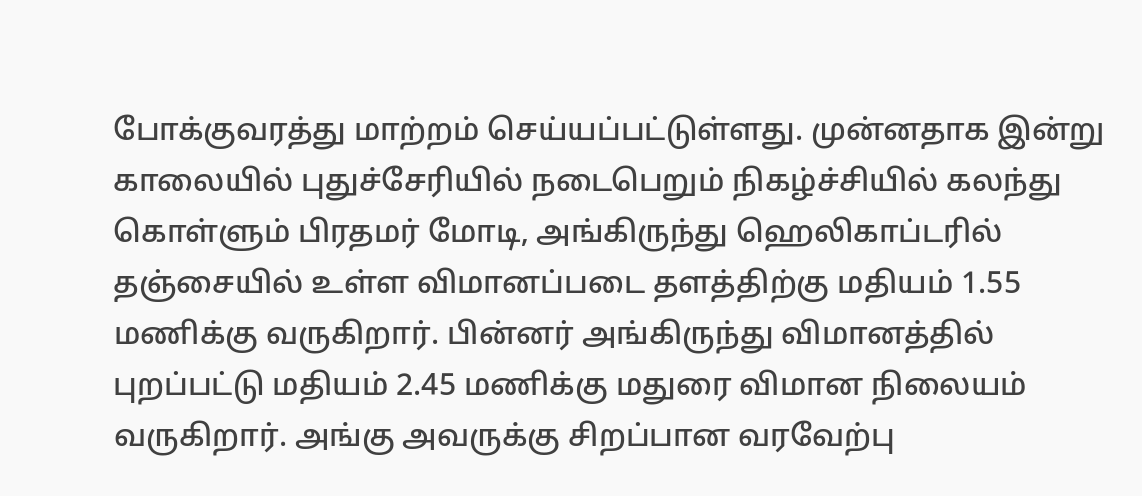போக்குவரத்து மாற்றம் செய்யப்பட்டுள்ளது. முன்னதாக இன்று காலையில் புதுச்சேரியில் நடைபெறும் நிகழ்ச்சியில் கலந்து கொள்ளும் பிரதமர் மோடி, அங்கிருந்து ஹெலிகாப்டரில் தஞ்சையில் உள்ள விமானப்படை தளத்திற்கு மதியம் 1.55 மணிக்கு வருகிறார். பின்னர் அங்கிருந்து விமானத்தில் புறப்பட்டு மதியம் 2.45 மணிக்கு மதுரை விமான நிலையம் வருகிறார். அங்கு அவருக்கு சிறப்பான வரவேற்பு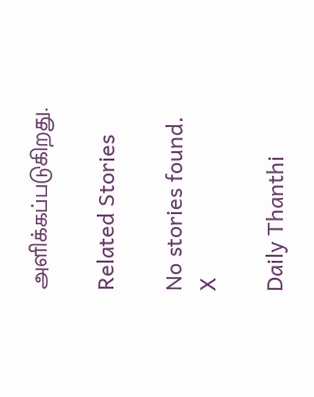அளிக்கப்படுகிறது.

Related Stories

No stories found.
X

Daily Thanthi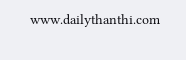www.dailythanthi.com